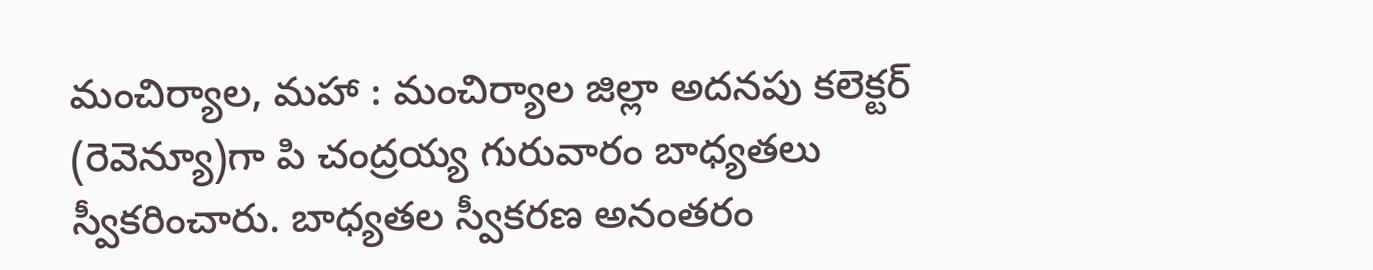మంచిర్యాల, మహా : మంచిర్యాల జిల్లా అదనపు కలెక్టర్ (రెవెన్యూ)గా పి చంద్రయ్య గురువారం బాధ్యతలు స్వీకరించారు. బాధ్యతల స్వీకరణ అనంతరం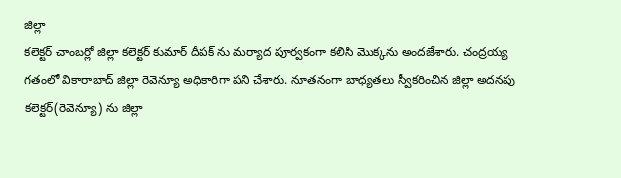జిల్లా
కలెక్టర్ చాంబర్లో జిల్లా కలెక్టర్ కుమార్ దీపక్ ను మర్యాద పూర్వకంగా కలిసి మొక్కను అందజేశారు. చంద్రయ్య గతంలో వికారాబాద్ జిల్లా రెవెన్యూ అధికారిగా పని చేశారు. నూతనంగా బాధ్యతలు స్వీకరించిన జిల్లా అదనపు కలెక్టర్(రెవెన్యూ) ను జిల్లా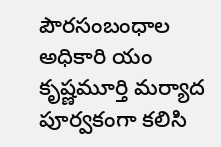పౌరసంబంధాల అధికారి యం కృష్ణమూర్తి మర్యాద పూర్వకంగా కలిసి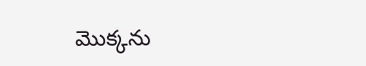మొక్కను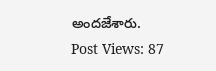అందజేశారు.
Post Views: 87